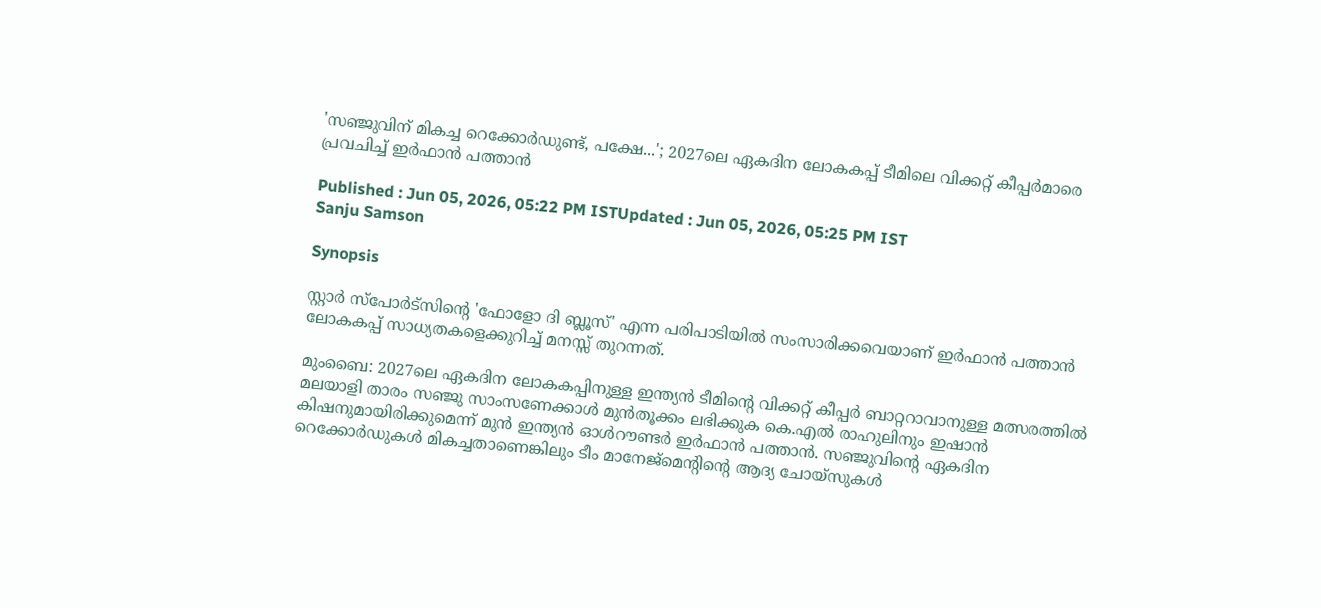'സഞ്ജുവിന് മികച്ച റെക്കോർഡുണ്ട്, പക്ഷേ...'; 2027ലെ ഏകദിന ലോകകപ്പ് ടീമിലെ വിക്കറ്റ് കീപ്പർമാരെ പ്രവചിച്ച് ഇർഫാൻ പത്താൻ

Published : Jun 05, 2026, 05:22 PM ISTUpdated : Jun 05, 2026, 05:25 PM IST
Sanju Samson

Synopsis

സ്റ്റാർ സ്‌പോർട്സിന്‍റെ 'ഫോളോ ദി ബ്ലൂസ്' എന്ന പരിപാടിയിൽ സംസാരിക്കവെയാണ് ഇർഫാൻ പത്താൻ ലോകകപ്പ് സാധ്യതകളെക്കുറിച്ച് മനസ്സ് തുറന്നത്.

മുംബൈ: 2027ലെ ഏകദിന ലോകകപ്പിനുള്ള ഇന്ത്യൻ ടീമിന്‍റെ വിക്കറ്റ് കീപ്പർ ബാറ്ററാവാനുള്ള മത്സരത്തില്‍ മലയാളി താരം സഞ്ജു സാംസണേക്കാൾ മുൻതൂക്കം ലഭിക്കുക കെ.എൽ രാഹുലിനും ഇഷാൻ കിഷനുമായിരിക്കുമെന്ന് മുൻ ഇന്ത്യൻ ഓൾറൗണ്ടർ ഇർഫാൻ പത്താൻ. സഞ്ജുവിന്‍റെ ഏകദിന റെക്കോർഡുകൾ മികച്ചതാണെങ്കിലും ടീം മാനേജ്‌മെന്‍റിന്‍റെ ആദ്യ ചോയ്‌സുകൾ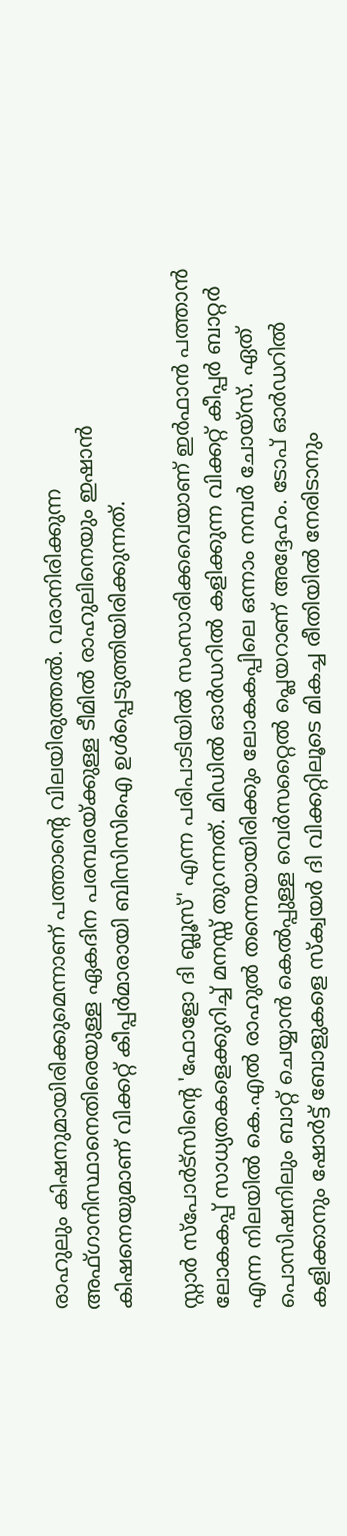രാഹുലും കിഷനുമായിരിക്കുമെന്നാണ് പത്താന്‍റെ വിലയിരുത്തൽ. വരാനിരിക്കുന്ന അഫ്ഗാനിസ്ഥാനെതിരെയുള്ള ഏകദിന പരമ്പരയ്ക്കുള്ള ടീമിൽ രാഹുലിനെയും ഇഷാൻ കിഷനെയുമാണ് വിക്കറ്റ് കീപ്പർമാരായി ബിസിസിഐ ഉൾപ്പെടുത്തിയിരിക്കുന്നത്.

സ്റ്റാർ സ്‌പോർട്സിന്‍റെ 'ഫോളോ ദി ബ്ലൂസ്' എന്ന പരിപാടിയിൽ സംസാരിക്കവെയാണ് ഇർഫാൻ പത്താൻ ലോകകപ്പ് സാധ്യതകളെക്കുറിച്ച് മനസ്സ് തുറന്നത്. മിഡിൽ ഓർഡറിൽ കളിക്കുന്ന വിക്കറ്റ് കീപ്പർ ബാറ്റർ എന്ന നിലയിൽ കെ.എൽ രാഹുൽ തന്നെയായിരിക്കും ലോകകപ്പിലെ ഒന്നാം നമ്പർ ചോയ്‌സ്. ഏത് പൊസിഷനിലും ബാറ്റ് ചെയ്യാൻ കെൽപ്പുള്ള വെർസറ്റൈൽ പ്ലെയറാണ് അദ്ദേഹം. ടോപ് ഓർഡറിൽ കളിക്കാനും ഷോർട്ട് ബോളുകളെ സ്ക്വയർ ദി വിക്കറ്റിലൂടെ മികച്ച രീതിയിൽ നേരിടാനും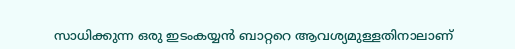സാധിക്കുന്ന ഒരു ഇടംകയ്യൻ ബാറ്ററെ ആവശ്യമുള്ളതിനാലാണ്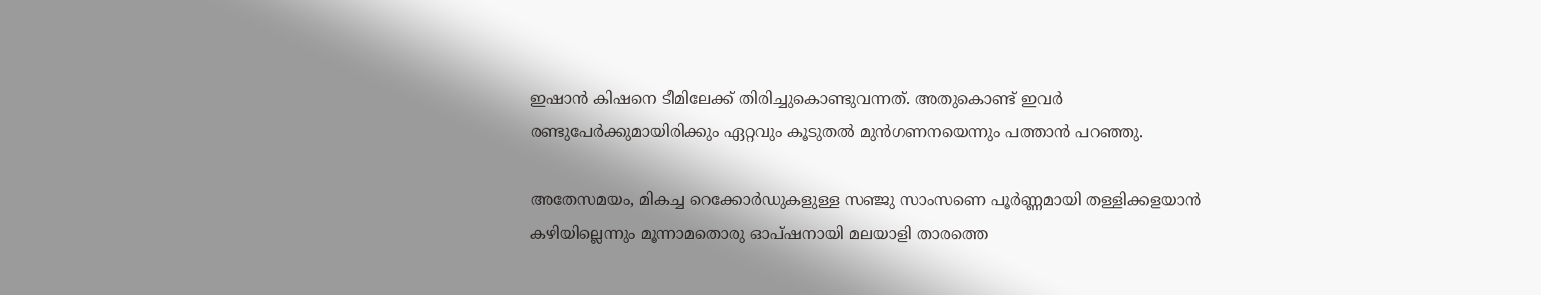ഇഷാൻ കിഷനെ ടീമിലേക്ക് തിരിച്ചുകൊണ്ടുവന്നത്. അതുകൊണ്ട് ഇവർ രണ്ടുപേർക്കുമായിരിക്കും ഏറ്റവും കൂടുതൽ മുൻഗണനയെന്നും പത്താൻ പറഞ്ഞു.

അതേസമയം, മികച്ച റെക്കോർഡുകളുള്ള സഞ്ജു സാംസണെ പൂർണ്ണമായി തള്ളിക്കളയാൻ കഴിയില്ലെന്നും മൂന്നാമതൊരു ഓപ്ഷനായി മലയാളി താരത്തെ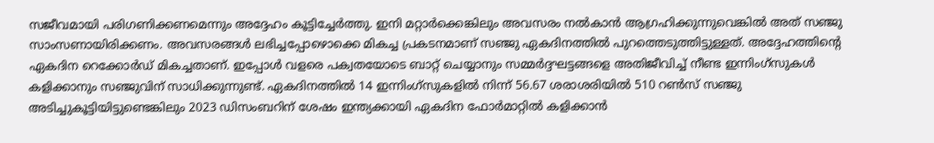സജീവമായി പരിഗണിക്കണമെന്നും അദ്ദേഹം കൂട്ടിച്ചേർത്തു. ഇനി മറ്റാർക്കെങ്കിലും അവസരം നൽകാൻ ആഗ്രഹിക്കുന്നുവെങ്കിൽ അത് സഞ്ജു സാംസണായിരിക്കണം. അവസരങ്ങൾ ലഭിച്ചപ്പോഴൊക്കെ മികച്ച പ്രകടനമാണ് സഞ്ജു ഏകദിനത്തിൽ പുറത്തെടുത്തിട്ടുള്ളത്. അദ്ദേഹത്തിന്‍റെ ഏകദിന റെക്കോർഡ് മികച്ചതാണ്. ഇപ്പോൾ വളരെ പക്വതയോടെ ബാറ്റ് ചെയ്യാനും സമ്മർദ്ദഘട്ടങ്ങളെ അതിജീവിച്ച് നീണ്ട ഇന്നിംഗ്സുകൾ കളിക്കാനും സഞ്ജുവിന് സാധിക്കുന്നുണ്ട്. ഏകദിനത്തിൽ 14 ഇന്നിംഗ്സുകളിൽ നിന്ന് 56.67 ശരാശരിയിൽ 510 റൺസ് സഞ്ജു അടിച്ചുകൂട്ടിയിട്ടുണ്ടെങ്കിലും 2023 ഡിസംബറിന് ശേഷം ഇന്ത്യക്കായി ഏകദിന ഫോർമാറ്റിൽ കളിക്കാൻ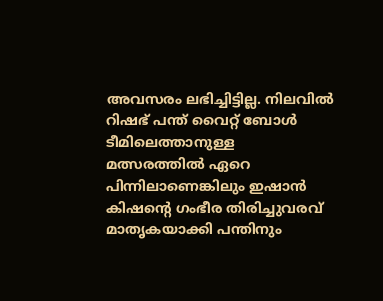അവസരം ലഭിച്ചിട്ടില്ല. നിലവിൽ റിഷഭ് പന്ത് വൈറ്റ് ബോള്‍ ടീമിലെത്താനുള്ള മത്സരത്തില്‍ ഏറെ പിന്നിലാണെങ്കിലും ഇഷാൻ കിഷന്‍റെ ഗംഭീര തിരിച്ചുവരവ് മാതൃകയാക്കി പന്തിനും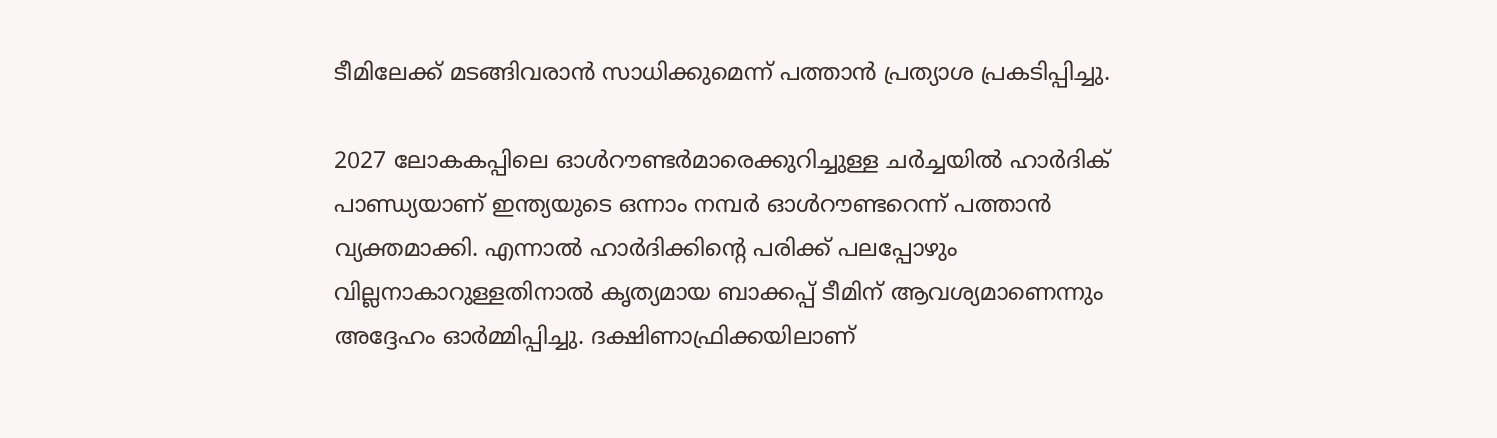ടീമിലേക്ക് മടങ്ങിവരാൻ സാധിക്കുമെന്ന് പത്താൻ പ്രത്യാശ പ്രകടിപ്പിച്ചു.

2027 ലോകകപ്പിലെ ഓൾറൗണ്ടർമാരെക്കുറിച്ചുള്ള ചർച്ചയിൽ ഹാർദിക് പാണ്ഡ്യയാണ് ഇന്ത്യയുടെ ഒന്നാം നമ്പർ ഓൾറൗണ്ടറെന്ന് പത്താൻ വ്യക്തമാക്കി. എന്നാൽ ഹാർദിക്കിന്‍റെ പരിക്ക് പലപ്പോഴും വില്ലനാകാറുള്ളതിനാൽ കൃത്യമായ ബാക്കപ്പ് ടീമിന് ആവശ്യമാണെന്നും അദ്ദേഹം ഓർമ്മിപ്പിച്ചു. ദക്ഷിണാഫ്രിക്കയിലാണ്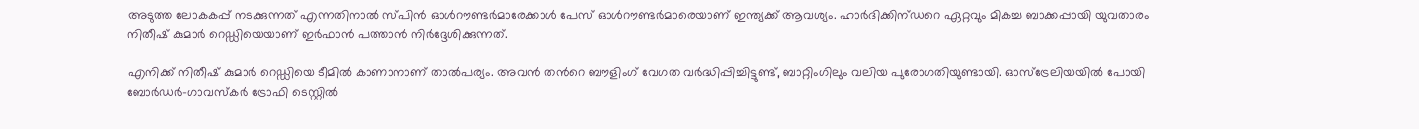അടുത്ത ലോകകപ്പ് നടക്കുന്നത് എന്നതിനാൽ സ്പിൻ ഓൾറൗണ്ടർമാരേക്കാൾ പേസ് ഓൾറൗണ്ടർമാരെയാണ് ഇന്ത്യക്ക് ആവശ്യം. ഹാർദിക്കിന്ഡറെ ഏറ്റവും മികച്ച ബാക്കപ്പായി യുവതാരം നിതീഷ് കുമാർ റെഡ്ഡിയെയാണ് ഇർഫാൻ പത്താൻ നിർദ്ദേശിക്കുന്നത്.

എനിക്ക് നിതീഷ് കുമാർ റെഡ്ഡിയെ ടീമിൽ കാണാനാണ് താൽപര്യം. അവൻ തന്‍റെ ബൗളിംഗ് വേഗത വർദ്ധിപ്പിച്ചിട്ടുണ്ട്, ബാറ്റിംഗിലും വലിയ പുരോഗതിയുണ്ടായി. ഓസ്‌ട്രേലിയയിൽ പോയി ബോർഡർ-ഗാവസ്കർ ട്രോഫി ടെസ്റ്റിൽ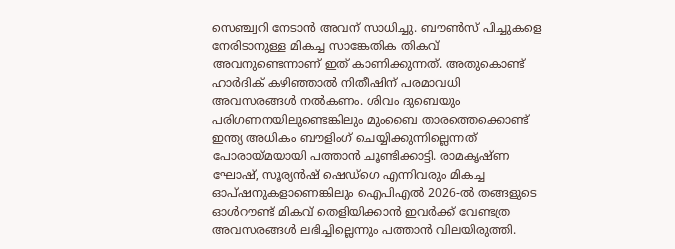സെഞ്ച്വറി നേടാൻ അവന് സാധിച്ചു. ബൗൺസ് പിച്ചുകളെ നേരിടാനുള്ള മികച്ച സാങ്കേതിക തികവ് അവനുണ്ടെന്നാണ് ഇത് കാണിക്കുന്നത്. അതുകൊണ്ട് ഹാർദിക് കഴിഞ്ഞാൽ നിതീഷിന് പരമാവധി അവസരങ്ങൾ നൽകണം. ശിവം ദുബെയും പരിഗണനയിലുണ്ടെങ്കിലും മുംബൈ താരത്തെക്കൊണ്ട് ഇന്ത്യ അധികം ബൗളിംഗ് ചെയ്യിക്കുന്നില്ലെന്നത് പോരായ്മയായി പത്താൻ ചൂണ്ടിക്കാട്ടി. രാമകൃഷ്ണ ഘോഷ്, സൂര്യൻഷ് ഷെഡ്‌ഗെ എന്നിവരും മികച്ച ഓപ്ഷനുകളാണെങ്കിലും ഐപിഎൽ 2026-ൽ തങ്ങളുടെ ഓൾറൗണ്ട് മികവ് തെളിയിക്കാൻ ഇവർക്ക് വേണ്ടത്ര അവസരങ്ങൾ ലഭിച്ചില്ലെന്നും പത്താൻ വിലയിരുത്തി.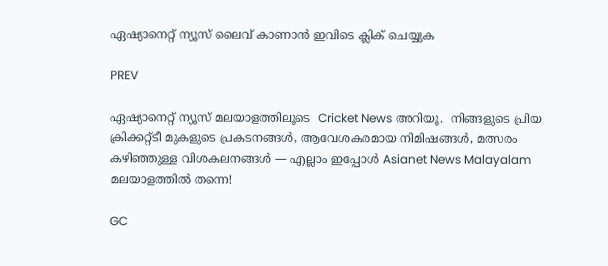ഏഷ്യാനെറ്റ് ന്യൂസ് ലൈവ് കാണാന്‍ ഇവിടെ ക്ലിക് ചെയ്യുക

PREV

ഏഷ്യാനെറ്റ് ന്യൂസ് മലയാളത്തിലൂടെ  Cricket News അറിയൂ.  നിങ്ങളുടെ പ്രിയ ക്രിക്കറ്റ്ടീ മുകളുടെ പ്രകടനങ്ങൾ, ആവേശകരമായ നിമിഷങ്ങൾ, മത്സരം കഴിഞ്ഞുള്ള വിശകലനങ്ങൾ — എല്ലാം ഇപ്പോൾ Asianet News Malayalam മലയാളത്തിൽ തന്നെ!

GC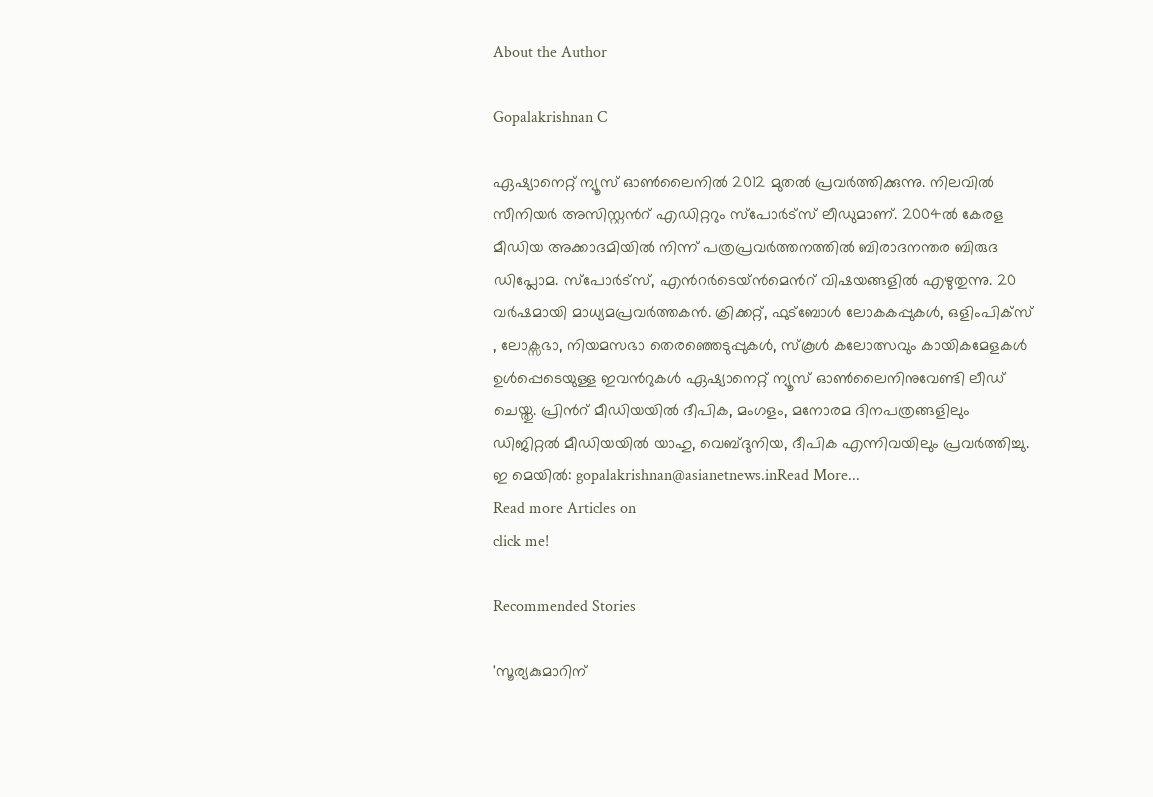About the Author

Gopalakrishnan C

ഏഷ്യാനെറ്റ് ന്യൂസ് ഓണ്‍ലൈനില്‍ 2012 മുതല്‍ പ്രവര്‍ത്തിക്കുന്നു. നിലവില്‍ സീനിയര്‍ അസിസ്റ്റന്‍റ് എഡിറ്ററും സ്പോർട്സ് ലീഡുമാണ്. 2004ൽ കേരള മീഡിയ അക്കാദമിയില്‍ നിന്ന് പത്രപ്രവര്‍ത്തനത്തില്‍ ബിരാദനന്തര ബിരുദ ഡിപ്ലോമ. സ്പോര്‍ട്സ്, എന്‍റര്‍ടെയ്ൻമെന്‍റ് വിഷയങ്ങളില്‍ എഴുതുന്നു. 20 വര്‍ഷമായി മാധ്യമപ്രവര്‍ത്തകൻ. ക്രിക്കറ്റ്, ഫുട്ബോള്‍ ലോകകപ്പുകൾ, ഒളിംപിക്സ് , ലോക്സഭാ, നിയമസഭാ തെരഞ്ഞെടുപ്പുകള്‍, സ്കൂള്‍ കലോത്സവും കായികമേളകള്‍ ഉള്‍പ്പെടെയുള്ള ഇവന്‍റുകള്‍ ഏഷ്യാനെറ്റ് ന്യൂസ് ഓണ്‍ലൈനിനുവേണ്ടി ലീഡ് ചെയ്തു. പ്രിന്‍റ് മീഡിയയില്‍ ദീപിക, മംഗളം, മനോരമ ദിനപത്രങ്ങളിലും ഡിജിറ്റൽ മീഡിയയില്‍ യാഹു, വെബ്ദുനിയ, ദീപിക എന്നിവയിലും പ്രവര്‍ത്തിച്ചു. ഇ മെയില്‍: gopalakrishnan@asianetnews.inRead More...
Read more Articles on
click me!

Recommended Stories

'സൂര്യകുമാറിന്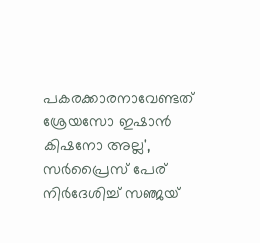പകരക്കാരനാവേണ്ടത് ശ്രേയസോ ഇഷാന്‍ കിഷനോ അല്ല', സര്‍പ്രൈസ് പേര് നിര്‍ദേശിച്ച് സഞ്ജയ്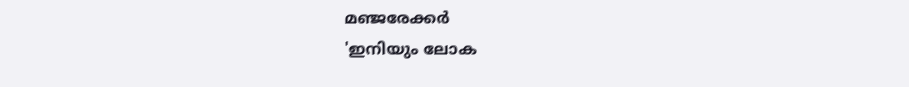മഞ്ജരേക്കർ
'ഇനിയും ലോക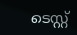ടെസ്റ്റ്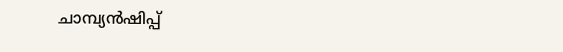ചാമ്പ്യന്‍ഷിപ്പ്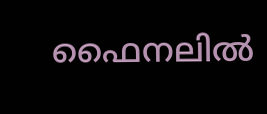ഫൈനലില്‍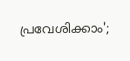പ്രവേശിക്കാം';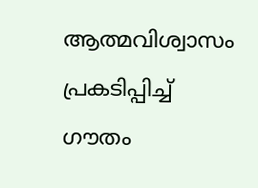ആത്മവിശ്വാസം പ്രകടിപ്പിച്ച് ഗൗതം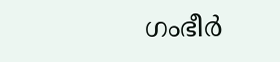ഗംഭീര്‍